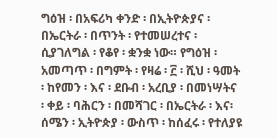ግዕዝ ፡ በአፍሪካ ቀንድ ፡ በኢትዮጵያና ፡ በኤርትራ ፡ በጥንት ፡ የተመሠረተና ፡ ሲያገለግል ፡ የቆየ ፡ ቋንቋ ነው። የግዕዝ ፡ አመጣጥ ፡ በግምት ፡ የዛሬ ፡ ፫ ፡ ሺህ ፡ ዓመት ፡ ከየመን ፡ እና ፡ ደቡብ ፡ አረቢያ ፡ በመነሣትና ፡ ቀይ ፡ ባሕርን ፡ በመሻገር ፡ በኤርትራ ፡ እና፡ ሰሜን ፡ ኢትዮጵያ ፡ ውስጥ ፡ ከሰፈሩ ፡ የተለያዩ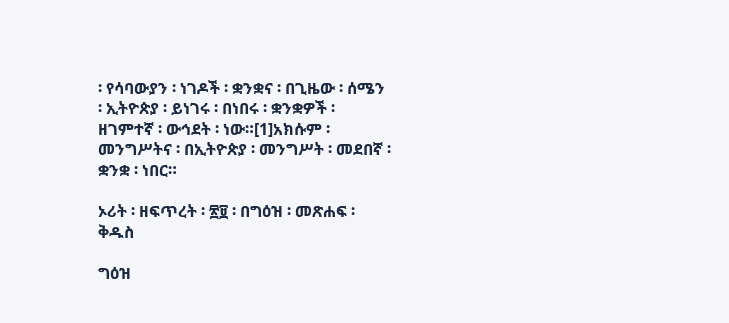፡ የሳባውያን ፡ ነገዶች ፡ ቋንቋና ፡ በጊዜው ፡ ሰሜን ፡ ኢትዮጵያ ፡ ይነገሩ ፡ በነበሩ ፡ ቋንቋዎች ፡ ዘገምተኛ ፡ ውኅደት ፡ ነው።[1]አክሱም ፡ መንግሥትና ፡ በኢትዮጵያ ፡ መንግሥት ፡ መደበኛ ፡ ቋንቋ ፡ ነበር።

ኦሪት ፡ ዘፍጥረት ፡ ፳፱ ፡ በግዕዝ ፡ መጽሐፍ ፡ ቅዱስ

ግዕዝ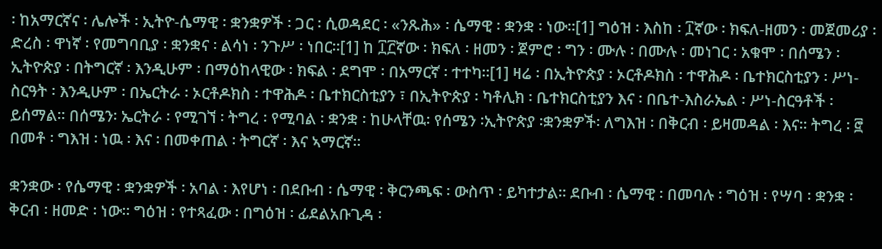፡ ከአማርኛና ፡ ሌሎች ፡ ኢትዮ-ሴማዊ ፡ ቋንቋዎች ፡ ጋር ፡ ሲወዳደር ፡ «ንጹሕ» ፡ ሴማዊ ፡ ቋንቋ ፡ ነው።[1] ግዕዝ ፡ እስከ ፡ ፲ኛው ፡ ክፍለ-ዘመን ፡ መጀመሪያ ፡ ድረስ ፡ ዋነኛ ፡ የመግባቢያ ፡ ቋንቋና ፡ ልሳነ ፡ ንጉሥ ፡ ነበር።[1] ከ ፲፫ኛው ፡ ክፍለ ፡ ዘመን ፡ ጀምሮ ፡ ግን ፡ ሙሉ ፡ በሙሉ ፡ መነገር ፡ አቁሞ ፡ በሰሜን ፡ ኢትዮጵያ ፡ በትግርኛ ፡ እንዲሁም ፡ በማዕከላዊው ፡ ክፍል ፡ ደግሞ ፡ በአማርኛ ፡ ተተካ።[1] ዛሬ ፡ በኢትዮጵያ ፡ ኦርቶዶክስ ፡ ተዋሕዶ ፡ ቤተክርስቲያን ፡ ሥነ-ስርዓት ፡ እንዲሁም ፡ በኤርትራ ፡ ኦርቶዶክስ ፡ ተዋሕዶ ፡ ቤተክርስቲያን ፣ በኢትዮጵያ ፡ ካቶሊክ ፡ ቤተክርስቲያን እና ፡ በቤተ-እስራኤል ፡ ሥነ-ስርዓቶች ፡ ይሰማል። በሰሜን፡ ኤርትራ ፡ የሚገኘ ፡ ትግረ ፡ የሚባል ፡ ቋንቋ ፡ ከሁላቸዉ፡ የሰሜን ፡ኢትዮጵያ ፡ቋንቋዎች፡ ለግእዝ ፡ በቅርብ ፡ ይዛመዳል ፡ እና። ትግረ ፡ ፸ በመቶ ፡ ግእዝ ፡ ነዉ ፡ እና ፡ በመቀጠል ፡ ትግርኛ ፡ እና ኣማርኛ።

ቋንቋው ፡ የሴማዊ ፡ ቋንቋዎች ፡ አባል ፡ እየሆነ ፡ በደቡብ ፡ ሴማዊ ፡ ቅርንጫፍ ፡ ውስጥ ፡ ይካተታል። ደቡብ ፡ ሴማዊ ፡ በመባሉ ፡ ግዕዝ ፡ የሣባ ፡ ቋንቋ ፡ ቅርብ ፡ ዘመድ ፡ ነው። ግዕዝ ፡ የተጻፈው ፡ በግዕዝ ፡ ፊደልአቡጊዳ ፡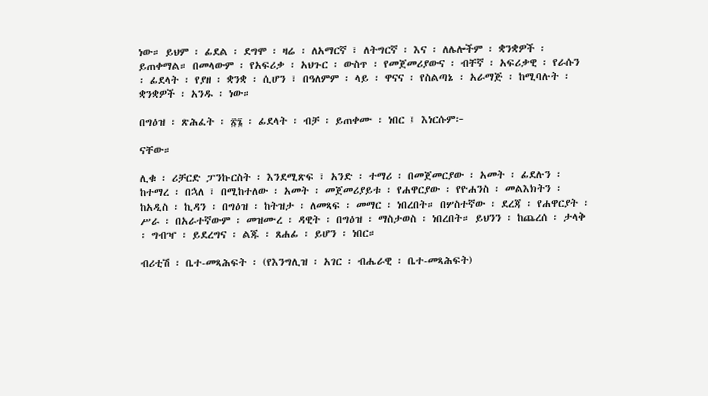ነው። ይህም ፡ ፊደል ፡ ደግሞ ፡ ዛሬ ፡ ለአማርኛ ፣ ለትግርኛ ፡ እና ፡ ለሌሎችም ፡ ቋንቋዎች ፡ ይጠቀማል። በመላውም ፡ የአፍሪቃ ፡ አህጉር ፡ ውስጥ ፡ የመጀመሪያውና ፡ ብቸኛ ፡ አፍሪቃዊ ፡ የራሱን ፡ ፊደላት ፡ የያዘ ፡ ቋንቋ ፡ ሲሆን ፣ በዓለምም ፡ ላይ ፡ ዋናና ፡ የስልጣኔ ፡ አራማጅ ፡ ከሚባሉት ፡ ቋንቋዎች ፡ አንዱ ፡ ነው።

በግዕዝ ፡ ጽሕፈት ፡ ፳፮ ፡ ፊደላት ፡ ብቻ ፡ ይጠቀሙ ፡ ነበር ፤ እነርሱም፦

ናቸው።

ሊቁ ፡ ሪቻርድ ፓንኩርስት ፡ እንደሚጽፍ ፣ አንድ ፡ ተማሪ ፡ በመጀመርያው ፡ አመት ፡ ፊደሉን ፡ ከተማረ ፡ በኋለ ፣ በሚከተለው ፡ አመት ፡ መጀመሪያይቱ ፡ የሐዋርያው ፡ የዮሐንስ ፡ መልእክትን ፡ ከአዲስ ፡ ኪዳን ፡ በግዕዝ ፡ ከትዝታ ፡ ለመጻፍ ፡ መማር ፡ ነበረበት። በሦስተኛው ፡ ደረጃ ፡ የሐዋርያት ፡ ሥራ ፡ በአራተኛውም ፡ መዝሙረ ፡ ዳዊት ፡ በግዕዝ ፡ ማስታወስ ፡ ነበረበት። ይህንን ፡ ከጨረሰ ፡ ታላቅ ፡ ግብዣ ፡ ይደረግና ፡ ልጁ ፡ ጸሐፊ ፡ ይሆን ፡ ነበር።

ብሪቲሽ ፡ ቤተ-መጻሕፍት ፡ (የእንግሊዝ ፡ አገር ፡ ብሔራዊ ፡ ቤተ-መጻሕፍት)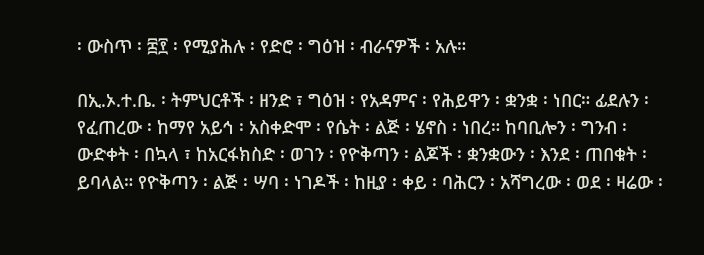፡ ውስጥ ፡ ፰፻ ፡ የሚያሕሉ ፡ የድሮ ፡ ግዕዝ ፡ ብራናዎች ፡ አሉ።

በኢ.ኦ.ተ.ቤ. ፡ ትምህርቶች ፡ ዘንድ ፣ ግዕዝ ፡ የአዳምና ፡ የሕይዋን ፡ ቋንቋ ፡ ነበር። ፊደሉን ፡ የፈጠረው ፡ ከማየ አይኅ ፡ አስቀድሞ ፡ የሴት ፡ ልጅ ፡ ሄኖስ ፡ ነበረ። ከባቢሎን ፡ ግንብ ፡ ውድቀት ፡ በኳላ ፣ ከአርፋክስድ ፡ ወገን ፡ የዮቅጣን ፡ ልጆች ፡ ቋንቋውን ፡ እንደ ፡ ጠበቁት ፡ ይባላል። የዮቅጣን ፡ ልጅ ፡ ሣባ ፡ ነገዶች ፡ ከዚያ ፡ ቀይ ፡ ባሕርን ፡ አሻግረው ፡ ወደ ፡ ዛሬው ፡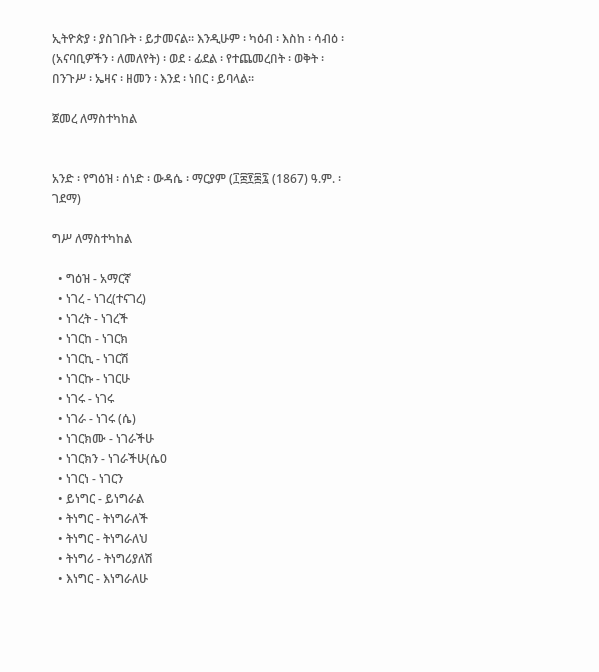ኢትዮጵያ ፡ ያስገቡት ፡ ይታመናል። እንዲሁም ፡ ካዕብ ፡ እስከ ፡ ሳብዕ ፡ (አናባቢዎችን ፡ ለመለየት) ፡ ወደ ፡ ፊደል ፡ የተጨመረበት ፡ ወቅት ፡ በንጉሥ ፡ ኤዛና ፡ ዘመን ፡ እንደ ፡ ነበር ፡ ይባላል።

ጀመረ ለማስተካከል


አንድ ፡ የግዕዝ ፡ ሰነድ ፡ ውዳሴ ፡ ማርያም (፲፰፻፷፯ (1867) ዓ.ም. ፡ ገደማ)

ግሥ ለማስተካከል

  • ግዕዝ - አማርኛ
  • ነገረ - ነገረ(ተናገረ)
  • ነገረት - ነገረች
  • ነገርከ - ነገርክ
  • ነገርኪ - ነገርሽ
  • ነገርኩ - ነገርሁ
  • ነገሩ - ነገሩ
  • ነገራ - ነገሩ (ሴ)
  • ነገርክሙ - ነገራችሁ
  • ነገርክን - ነገራችሁ(ሴ0
  • ነገርነ - ነገርን
  • ይነግር - ይነግራል
  • ትነግር - ትነግራለች
  • ትነግር - ትነግራለህ
  • ትነግሪ - ትነግሪያለሽ
  • እነግር - እነግራለሁ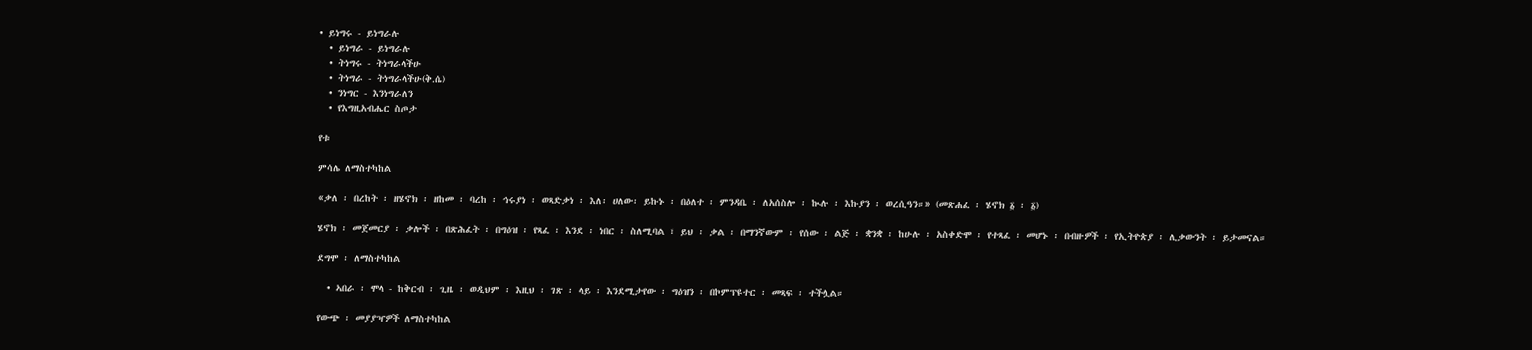• ይነግሩ - ይነግራሉ
  • ይነግራ - ይነግራሉ
  • ትነግሩ - ትነግራላችሁ
  • ትነግራ - ትነግራላችሁ(ቅ.ሴ)
  • ንነግር - እንነግራለን
  • የእግዚአብሔር ስጦታ

የቱ

ምሳሌ ለማስተካከል

«ቃለ ፡ በረከት ፡ ዘሄኖክ ፡ ዘከመ ፡ ባረከ ፡ ኅሩያነ ፡ ወጻድቃነ ፡ እለ፡ ሀለው፡ ይኩኑ ፡ በዕለተ ፡ ምንዳቤ ፡ ለአሰስሎ ፡ ኲሉ ፡ እኩያን ፡ ወረሲዓን።» (መጽሐፈ ፡ ሄኖክ ፩ ፡ ፩)

ሄኖክ ፡ መጀመርያ ፡ ቃሎች ፡ በጽሕፈት ፡ በግዕዝ ፡ የጻፈ ፡ እንደ ፡ ነበር ፡ ስለሚባል ፣ ይህ ፡ ቃል ፡ በማንኛውም ፡ የሰው ፡ ልጅ ፡ ቋንቋ ፡ ከሁሉ ፡ አስቀድሞ ፡ የተጻፈ ፡ መሆኑ ፡ በብዙዎች ፡ የኢትዮጵያ ፡ ሊቃውንት ፡ ይታመናል።

ደግሞ ፡ ለማስተካከል

  • ኣበራ ፡ ሞላ - ከቅርብ ፡ ጊዜ ፡ ወዲህም ፡ እዚህ ፡ ገጽ ፡ ላይ ፡ እንደሚታየው ፡ ግዕዝን ፡ በኮምፕዩተር ፡ መጻፍ ፡ ተችሏል።

የውጭ ፡ መያያዣዎች ለማስተካከል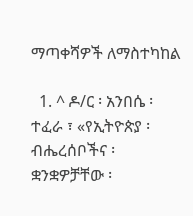ማጣቀሻዎች ለማስተካከል

  1. ^ ዶ/ር ፡ አንበሴ ፡ ተፈራ ፣ «የኢትዮጵያ ፡ ብሔረሰቦችና ፡ ቋንቋዎቻቸው ፡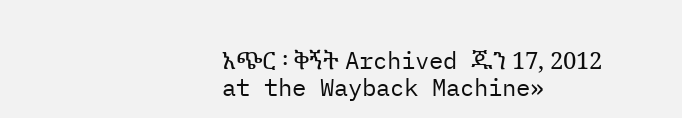አጭር ፡ ቅኝት Archived ጁን 17, 2012 at the Wayback Machine»